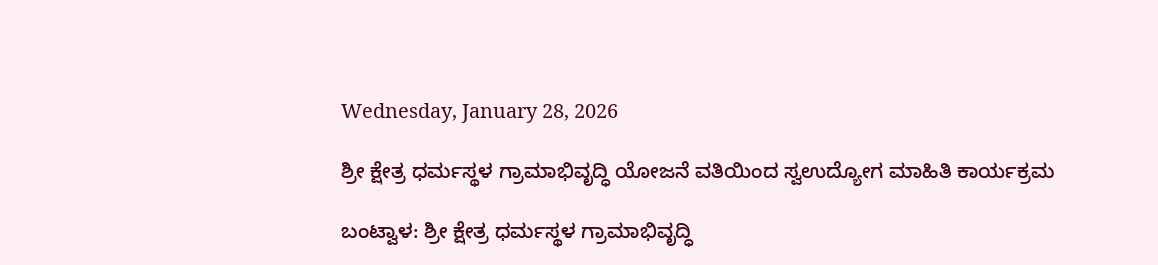Wednesday, January 28, 2026

ಶ್ರೀ ಕ್ಷೇತ್ರ ಧರ್ಮಸ್ಥಳ ಗ್ರಾಮಾಭಿವೃದ್ಧಿ ಯೋಜನೆ ವತಿಯಿಂದ ಸ್ವಉದ್ಯೋಗ ಮಾಹಿತಿ ಕಾರ್ಯಕ್ರಮ

ಬಂಟ್ವಾಳ: ಶ್ರೀ ಕ್ಷೇತ್ರ ಧರ್ಮಸ್ಥಳ ಗ್ರಾಮಾಭಿವೃದ್ಧಿ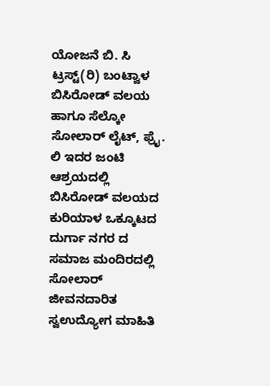ಯೋಜನೆ ಬಿ. ಸಿ ಟ್ರಸ್ಟ್(ರಿ) ಬಂಟ್ವಾಳ ಬಿಸಿರೋಡ್ ವಲಯ ಹಾಗೂ ಸೆಲ್ಕೋ ಸೋಲಾರ್ ಲೈಟ್, ಫ್ರೈ. ಲಿ ಇದರ ಜಂಟಿ ಆಶ್ರಯದಲ್ಲಿ ಬಿಸಿರೋಡ್ ವಲಯದ ಕುರಿಯಾಳ ಒಕ್ಕೂಟದ ದುರ್ಗಾ ನಗರ ದ ಸಮಾಜ ಮಂದಿರದಲ್ಲಿ ಸೋಲಾರ್ ಜೀವನದಾರಿತ ಸ್ವಉದ್ಯೋಗ ಮಾಹಿತಿ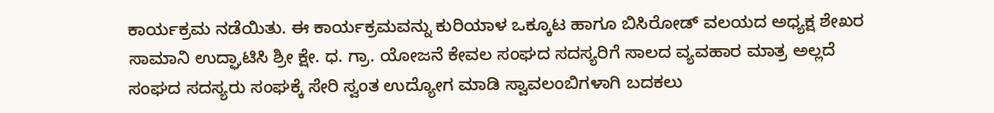ಕಾರ್ಯಕ್ರಮ ನಡೆಯಿತು. ಈ ಕಾರ್ಯಕ್ರಮವನ್ನು ಕುರಿಯಾಳ ಒಕ್ಕೂಟ ಹಾಗೂ ಬಿಸಿರೋಡ್ ವಲಯದ ಅಧ್ಯಕ್ಷ ಶೇಖರ ಸಾಮಾನಿ ಉದ್ಘಾಟಿಸಿ ಶ್ರೀ ಕ್ಷೇ. ಧ. ಗ್ರಾ. ಯೋಜನೆ ಕೇವಲ ಸಂಘದ ಸದಸ್ಯರಿಗೆ ಸಾಲದ ವ್ಯವಹಾರ ಮಾತ್ರ ಅಲ್ಲದೆ ಸಂಘದ ಸದಸ್ಯರು ಸಂಘಕ್ಕೆ ಸೇರಿ ಸ್ವಂತ ಉದ್ಯೋಗ ಮಾಡಿ ಸ್ವಾವಲಂಬಿಗಳಾಗಿ ಬದಕಲು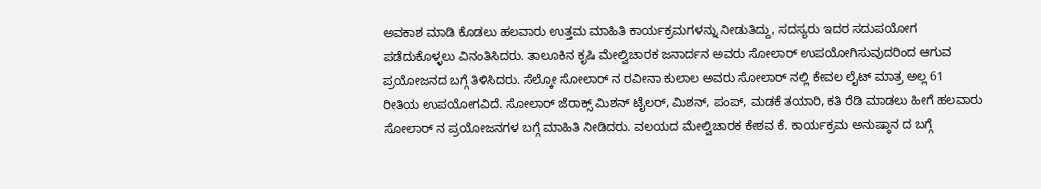ಅವಕಾಶ ಮಾಡಿ ಕೊಡಲು ಹಲವಾರು ಉತ್ತಮ ಮಾಹಿತಿ ಕಾರ್ಯಕ್ರಮಗಳನ್ನು ನೀಡುತಿದ್ದು, ಸದಸ್ಯರು ಇದರ ಸದುಪಯೋಗ ಪಡೆದುಕೊಳ್ಳಲು ವಿನಂತಿಸಿದರು. ತಾಲೂಕಿನ ಕೃಷಿ ಮೇಲ್ವಿಚಾರಕ ಜನಾರ್ದನ ಅವರು ಸೋಲಾರ್ ಉಪಯೋಗಿಸುವುದರಿಂದ ಆಗುವ ಪ್ರಯೋಜನದ ಬಗ್ಗೆ ತಿಳಿಸಿದರು. ಸೆಲ್ಕೋ ಸೋಲಾರ್ ನ ರವೀನಾ ಕುಲಾಲ ಅವರು ಸೋಲಾರ್ ನಲ್ಲಿ ಕೇವಲ ಲೈಟ್ ಮಾತ್ರ ಅಲ್ಲ 61 ರೀತಿಯ ಉಪಯೋಗವಿದೆ. ಸೋಲಾರ್ ಜೆರಾಕ್ಸ್ ಮಿಶನ್ ಟೈಲರ್, ಮಿಶನ್, ಪಂಪ್, ಮಡಕೆ ತಯಾರಿ, ಕತಿ ರೆಡಿ ಮಾಡಲು ಹೀಗೆ ಹಲವಾರು ಸೋಲಾರ್ ನ ಪ್ರಯೋಜನಗಳ ಬಗ್ಗೆ ಮಾಹಿತಿ ನೀಡಿದರು. ವಲಯದ ಮೇಲ್ವಿಚಾರಕ ಕೇಶವ ಕೆ. ಕಾರ್ಯಕ್ರಮ ಅನುಷ್ಠಾನ ದ ಬಗ್ಗೆ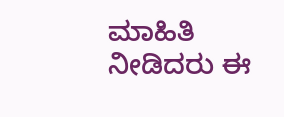ಮಾಹಿತಿ ನೀಡಿದರು ಈ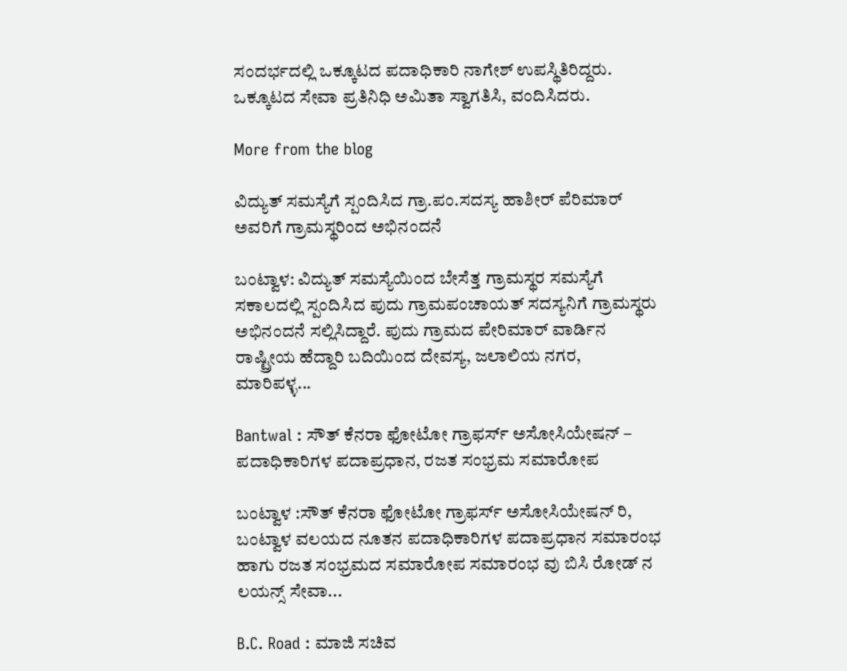ಸಂದರ್ಭದಲ್ಲಿ ಒಕ್ಕೂಟದ ಪದಾಧಿಕಾರಿ ನಾಗೇಶ್ ಉಪಸ್ಥಿತಿರಿದ್ದರು. ಒಕ್ಕೂಟದ ಸೇವಾ ಪ್ರತಿನಿಧಿ ಅಮಿತಾ ಸ್ವಾಗತಿಸಿ, ವಂದಿಸಿದರು.

More from the blog

ವಿದ್ಯುತ್ ಸಮಸ್ಯೆಗೆ ಸ್ಪಂದಿಸಿದ ಗ್ರಾ.ಪಂ.ಸದಸ್ಯ ಹಾಶೀರ್ ಪೆರಿಮಾರ್ ಅವರಿಗೆ ಗ್ರಾಮಸ್ಥರಿಂದ ಅಭಿನಂದನೆ

ಬಂಟ್ವಾಳ: ವಿದ್ಯುತ್ ಸಮಸ್ಯೆಯಿಂದ ಬೇಸೆತ್ತ ಗ್ರಾಮಸ್ಥರ ಸಮಸ್ಯೆಗೆ ಸಕಾಲದಲ್ಲಿ ಸ್ಪಂದಿಸಿದ ಪುದು ಗ್ರಾಮಪಂಚಾಯತ್ ಸದಸ್ಯನಿಗೆ ಗ್ರಾಮಸ್ಥರು ಅಭಿನಂದನೆ ಸಲ್ಲಿಸಿದ್ದಾರೆ. ಪುದು ಗ್ರಾಮದ ಪೇರಿಮಾರ್ ವಾರ್ಡಿನ ರಾಷ್ಟ್ರೀಯ ಹೆದ್ದಾರಿ ಬದಿಯಿಂದ ದೇವಸ್ಯ, ಜಲಾಲಿಯ ನಗರ, ಮಾರಿಪಳ್ಳ...

Bantwal : ಸೌತ್ ಕೆನರಾ ಫೋಟೋ ಗ್ರಾಫರ್ಸ್ ಅಸೋಸಿಯೇಷನ್ – ಪದಾಧಿಕಾರಿಗಳ ಪದಾಪ್ರಧಾನ, ರಜತ ಸಂಭ್ರಮ ಸಮಾರೋಪ

ಬಂಟ್ವಾಳ :ಸೌತ್ ಕೆನರಾ ಫೋಟೋ ಗ್ರಾಫರ್ಸ್ ಅಸೋಸಿಯೇಷನ್ ರಿ, ಬಂಟ್ವಾಳ ವಲಯದ ನೂತನ ಪದಾಧಿಕಾರಿಗಳ ಪದಾಪ್ರಧಾನ ಸಮಾರಂಭ ಹಾಗು ರಜತ ಸಂಭ್ರಮದ ಸಮಾರೋಪ ಸಮಾರಂಭ ವು ಬಿಸಿ ರೋಡ್ ನ ಲಯನ್ಸ್ ಸೇವಾ...

B.C. Road : ಮಾಜಿ ಸಚಿವ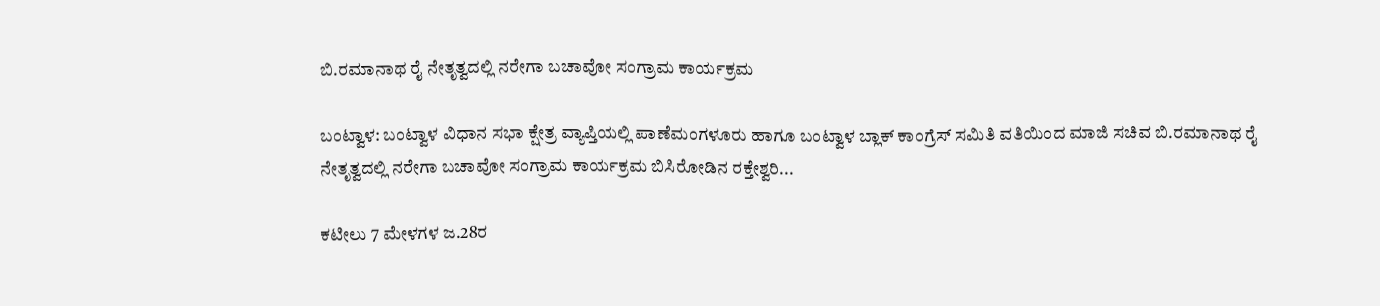ಬಿ.ರಮಾನಾಥ ರೈ ನೇತೃತ್ವದಲ್ಲಿ ನರೇಗಾ ಬಚಾವೋ ಸಂಗ್ರಾಮ ಕಾರ್ಯಕ್ರಮ

ಬಂಟ್ವಾಳ: ಬಂಟ್ವಾಳ ವಿಧಾನ ಸಭಾ ಕ್ಷೇತ್ರ ವ್ಯಾಪ್ತಿಯಲ್ಲಿ ಪಾಣೆಮಂಗಳೂರು ಹಾಗೂ ಬಂಟ್ವಾಳ ಬ್ಲಾಕ್ ಕಾಂಗ್ರೆಸ್ ಸಮಿತಿ ವತಿಯಿಂದ ಮಾಜಿ ಸಚಿವ ಬಿ.ರಮಾನಾಥ ರೈ ನೇತೃತ್ವದಲ್ಲಿ ನರೇಗಾ ಬಚಾವೋ ಸಂಗ್ರಾಮ ಕಾರ್ಯಕ್ರಮ ಬಿಸಿರೋಡಿನ ರಕ್ತೇಶ್ವರಿ...

ಕಟೀಲು 7 ಮೇಳಗಳ ಜ.28ರ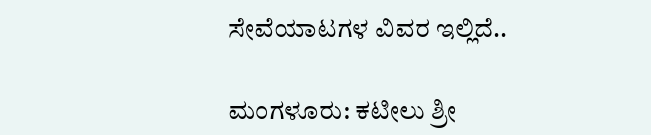ಸೇವೆಯಾಟಗಳ ವಿವರ ಇಲ್ಲಿದೆ..

ಮಂಗಳೂರು: ಕಟೀಲು ಶ್ರೀ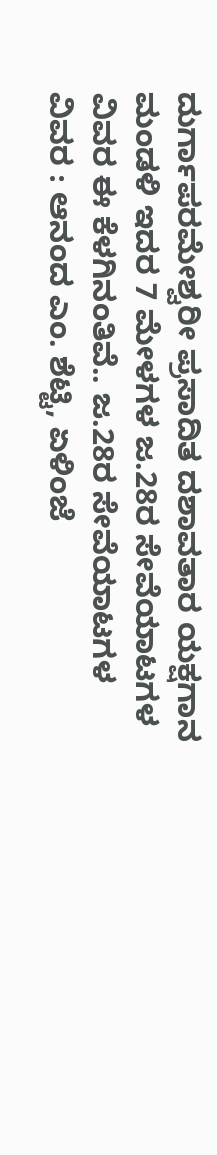ದುರ್ಗಾಪರಮೇಶ್ವರೀ ಪ್ರಸಾದಿತ ದಶಾವತಾರ ಯಕ್ಷಗಾನ ಮಂಡಳಿ ಇದರ 7 ಮೇಳಗಳ ಜ.28ರ ಸೇವೆಯಾಟಗಳ ವಿವರ ಈ ಕೆಳಗಿನಂತಿವೆ.. ಜ.28ರ ಸೇವೆಯಾಟಗಳ ವಿವರ : ಆನಂದ ಎಂ. ಶೆಟ್ಟಿ, ಏಳಿಂಜೆ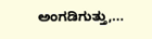ಅಂಗಡಿಗುತ್ತು,...